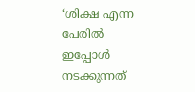‘ശിക്ഷ എന്ന പേരില്‍ ഇപ്പോള്‍ നടക്കുന്നത്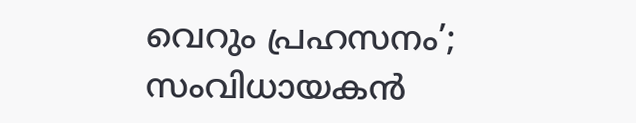വെറും പ്രഹസനം’; സംവിധായകന്‍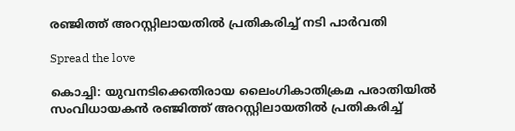രഞ്ജിത്ത് അറസ്റ്റിലായതില്‍ പ്രതികരിച്ച്‌ നടി പാര്‍വതി

Spread the love

കൊച്ചി: യുവനടിക്കെതിരായ ലൈംഗികാതിക്രമ പരാതിയില്‍ സംവിധായകന്‍ രഞ്ജിത്ത് അറസ്റ്റിലായതില്‍ പ്രതികരിച്ച്‌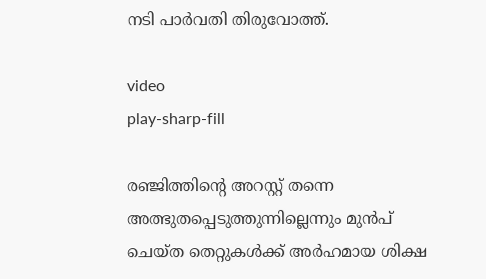നടി പാര്‍വതി തിരുവോത്ത്.

video
play-sharp-fill

രഞ്ജിത്തിന്റെ അറസ്റ്റ് തന്നെ അത്ഭുതപ്പെടുത്തുന്നില്ലെന്നും മുന്‍പ് ചെയ്ത തെറ്റുകള്‍ക്ക് അര്‍ഹമായ ശിക്ഷ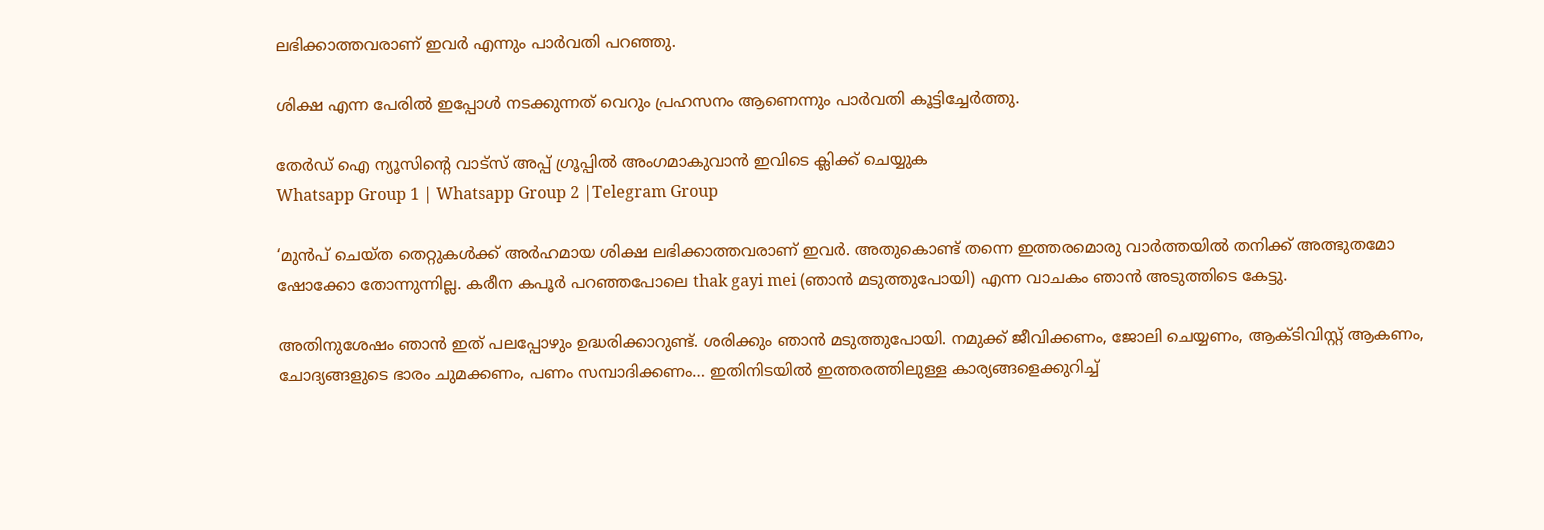ലഭിക്കാത്തവരാണ് ഇവര്‍ എന്നും പാര്‍വതി പറഞ്ഞു.

ശിക്ഷ എന്ന പേരില്‍ ഇപ്പോള്‍ നടക്കുന്നത് വെറും പ്രഹസനം ആണെന്നും പാര്‍വതി കൂട്ടിച്ചേര്‍ത്തു.

തേർഡ് ഐ ന്യൂസിന്റെ വാട്സ് അപ്പ് ഗ്രൂപ്പിൽ അംഗമാകുവാൻ ഇവിടെ ക്ലിക്ക് ചെയ്യുക
Whatsapp Group 1 | Whatsapp Group 2 |Telegram Group

‘മുന്‍പ് ചെയ്ത തെറ്റുകള്‍ക്ക് അര്‍ഹമായ ശിക്ഷ ലഭിക്കാത്തവരാണ് ഇവര്‍. അതുകൊണ്ട് തന്നെ ഇത്തരമൊരു വാര്‍ത്തയില്‍ തനിക്ക് അത്ഭുതമോ ഷോക്കോ തോന്നുന്നില്ല. കരീന കപൂര്‍ പറഞ്ഞപോലെ thak gayi mei (ഞാന്‍ മടുത്തുപോയി) എന്ന വാചകം ഞാന്‍ അടുത്തിടെ കേട്ടു.

അതിനുശേഷം ഞാന്‍ ഇത് പലപ്പോഴും ഉദ്ധരിക്കാറുണ്ട്. ശരിക്കും ഞാന്‍ മടുത്തുപോയി. നമുക്ക് ജീവിക്കണം, ജോലി ചെയ്യണം, ആക്ടിവിസ്റ്റ് ആകണം, ചോദ്യങ്ങളുടെ ഭാരം ചുമക്കണം, പണം സമ്പാദിക്കണം… ഇതിനിടയില്‍ ഇത്തരത്തിലുള്ള കാര്യങ്ങളെക്കുറിച്ച്‌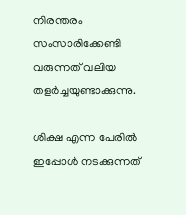നിരന്തരം സംസാരിക്കേണ്ടി വരുന്നത് വലിയ തളര്‍ച്ചയുണ്ടാക്കുന്നു.

ശിക്ഷ എന്ന പേരില്‍ ഇപ്പോള്‍ നടക്കുന്നത്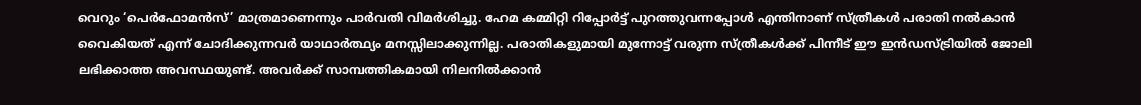വെറും ‘പെര്‍ഫോമന്‍സ്’ മാത്രമാണെന്നും പാര്‍വതി വിമര്‍ശിച്ചു. ഹേമ കമ്മിറ്റി റിപ്പോര്‍ട്ട് പുറത്തുവന്നപ്പോള്‍ എന്തിനാണ് സ്ത്രീകള്‍ പരാതി നല്‍കാന്‍ വൈകിയത് എന്ന് ചോദിക്കുന്നവര്‍ യാഥാര്‍ത്ഥ്യം മനസ്സിലാക്കുന്നില്ല. പരാതികളുമായി മുന്നോട്ട് വരുന്ന സ്ത്രീകള്‍ക്ക് പിന്നീട് ഈ ഇന്‍ഡസ്ട്രിയില്‍ ജോലി ലഭിക്കാത്ത അവസ്ഥയുണ്ട്. അവര്‍ക്ക് സാമ്പത്തികമായി നിലനില്‍ക്കാന്‍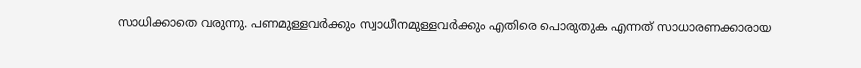സാധിക്കാതെ വരുന്നു. പണമുള്ളവര്‍ക്കും സ്വാധീനമുള്ളവര്‍ക്കും എതിരെ പൊരുതുക എന്നത് സാധാരണക്കാരായ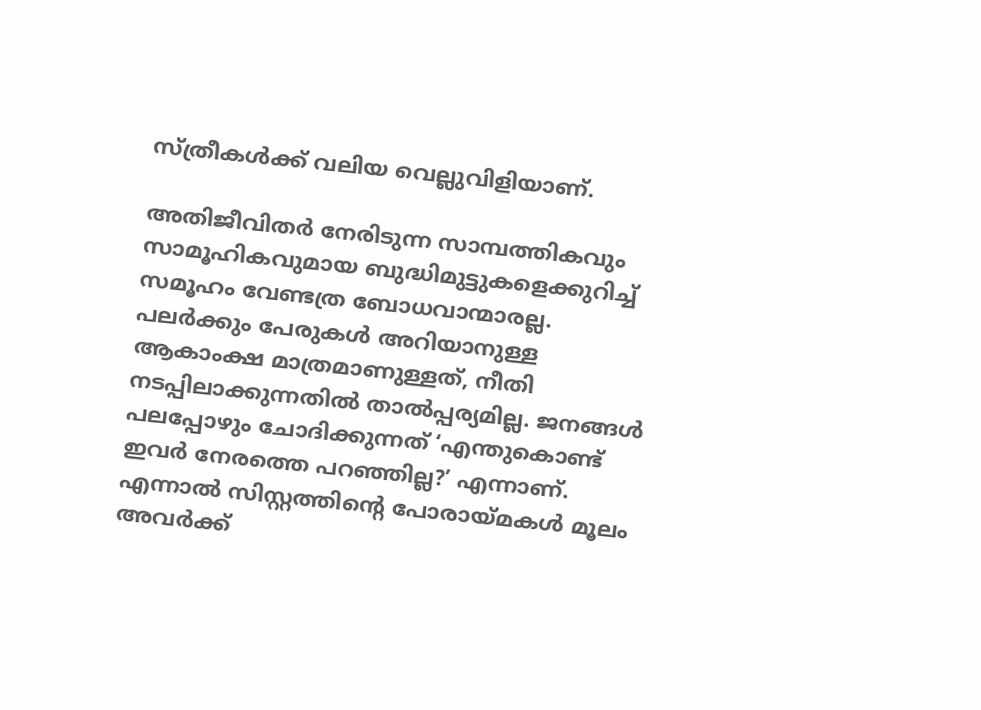സ്ത്രീകള്‍ക്ക് വലിയ വെല്ലുവിളിയാണ്.

അതിജീവിതര്‍ നേരിടുന്ന സാമ്പത്തികവും സാമൂഹികവുമായ ബുദ്ധിമുട്ടുകളെക്കുറിച്ച്‌ സമൂഹം വേണ്ടത്ര ബോധവാന്മാരല്ല. പലര്‍ക്കും പേരുകള്‍ അറിയാനുള്ള ആകാംക്ഷ മാത്രമാണുള്ളത്, നീതി നടപ്പിലാക്കുന്നതില്‍ താല്‍പ്പര്യമില്ല. ജനങ്ങള്‍ പലപ്പോഴും ചോദിക്കുന്നത് ‘എന്തുകൊണ്ട് ഇവര്‍ നേരത്തെ പറഞ്ഞില്ല?’ എന്നാണ്. എന്നാല്‍ സിസ്റ്റത്തിന്റെ പോരായ്മകള്‍ മൂലം അവര്‍ക്ക്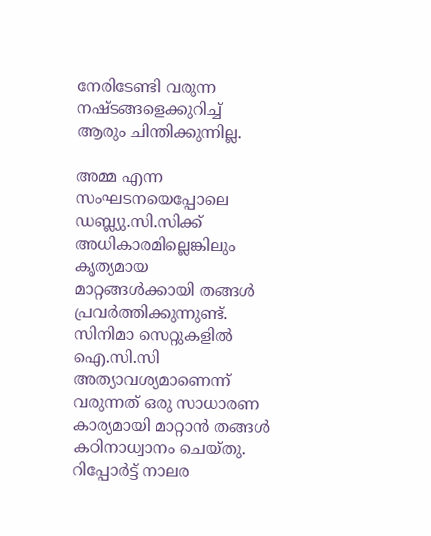നേരിടേണ്ടി വരുന്ന നഷ്ടങ്ങളെക്കുറിച്ച്‌ ആരും ചിന്തിക്കുന്നില്ല.

അമ്മ എന്ന സംഘടനയെപ്പോലെ ഡബ്ല്യു.സി.സിക്ക് അധികാരമില്ലെങ്കിലും കൃത്യമായ മാറ്റങ്ങള്‍ക്കായി തങ്ങള്‍ പ്രവര്‍ത്തിക്കുന്നുണ്ട്. സിനിമാ സെറ്റുകളില്‍ ഐ.സി.സി അത്യാവശ്യമാണെന്ന് വരുന്നത് ഒരു സാധാരണ കാര്യമായി മാറ്റാന്‍ തങ്ങള്‍ കഠിനാധ്വാനം ചെയ്തു. റിപ്പോര്‍ട്ട് നാലര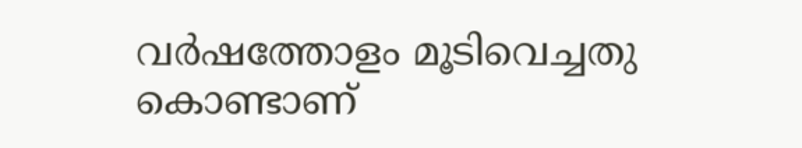വര്‍ഷത്തോളം മൂടിവെച്ചതു കൊണ്ടാണ്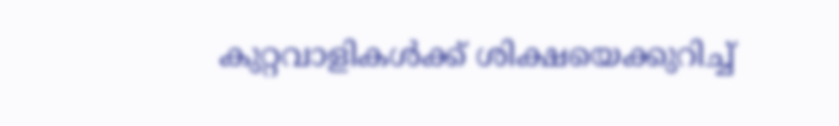കുറ്റവാളികള്‍ക്ക് ശിക്ഷയെക്കുറിച്ച്‌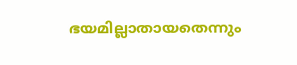ഭയമില്ലാതായതെന്നും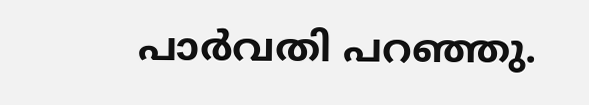പാര്‍വതി പറഞ്ഞു.